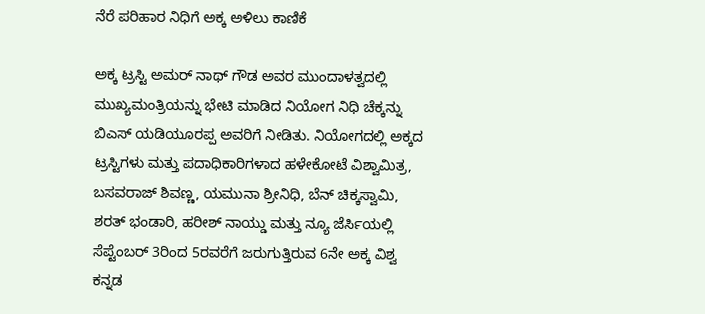ನೆರೆ ಪರಿಹಾರ ನಿಧಿಗೆ ಅಕ್ಕ ಅಳಿಲು ಕಾಣಿಕೆ

ಅಕ್ಕ ಟ್ರಸ್ಟಿ ಅಮರ್ ನಾಥ್ ಗೌಡ ಅವರ ಮುಂದಾಳತ್ವದಲ್ಲಿ ಮುಖ್ಯಮಂತ್ರಿಯನ್ನು ಭೇಟಿ ಮಾಡಿದ ನಿಯೋಗ ನಿಧಿ ಚೆಕ್ಕನ್ನು ಬಿಎಸ್ ಯಡಿಯೂರಪ್ಪ ಅವರಿಗೆ ನೀಡಿತು. ನಿಯೋಗದಲ್ಲಿ ಅಕ್ಕದ ಟ್ರಸ್ಟಿಗಳು ಮತ್ತು ಪದಾಧಿಕಾರಿಗಳಾದ ಹಳೇಕೋಟೆ ವಿಶ್ವಾಮಿತ್ರ, ಬಸವರಾಜ್ ಶಿವಣ್ಣ, ಯಮುನಾ ಶ್ರೀನಿಧಿ, ಬೆನ್ ಚಿಕ್ಕಸ್ವಾಮಿ, ಶರತ್ ಭಂಡಾರಿ, ಹರೀಶ್ ನಾಯ್ಡು ಮತ್ತು ನ್ಯೂ ಜೆರ್ಸಿಯಲ್ಲಿ ಸೆಪ್ಟೆಂಬರ್ 3ರಿಂದ 5ರವರೆಗೆ ಜರುಗುತ್ತಿರುವ 6ನೇ ಅಕ್ಕ ವಿಶ್ವ ಕನ್ನಡ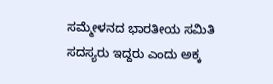ಸಮ್ಮೇಳನದ ಭಾರತೀಯ ಸಮಿತಿ ಸದಸ್ಯರು ಇದ್ದರು ಎಂದು ಅಕ್ಕ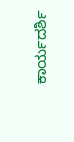ಕಾರ್ಯದರ್ಶಿ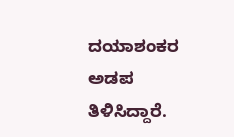ದಯಾಶಂಕರ ಅಡಪ ತಿಳಿಸಿದ್ದಾರೆ.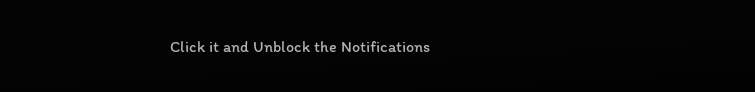Click it and Unblock the Notifications